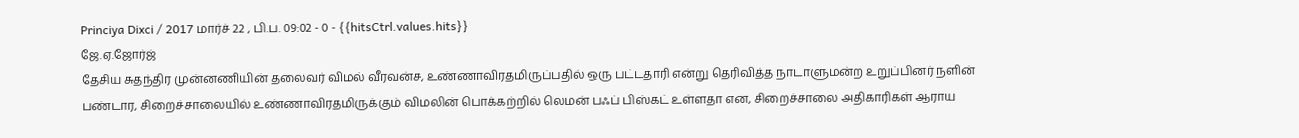Princiya Dixci / 2017 மார்ச் 22 , பி.ப. 09:02 - 0 - {{hitsCtrl.values.hits}}
ஜே.ஏ.ஜோர்ஜ்
தேசிய சுதந்திர முன்னணியின் தலைவர் விமல் வீரவன்ச, உண்ணாவிரதமிருப்பதில் ஒரு பட்டதாரி என்று தெரிவித்த நாடாளுமன்ற உறுப்பினர் நளின் பண்டார, சிறைச்சாலையில் உண்ணாவிரதமிருக்கும் விமலின் பொக்கற்றில் லெமன் பஃப் பிஸ்கட் உள்ளதா என, சிறைச்சாலை அதிகாரிகள் ஆராய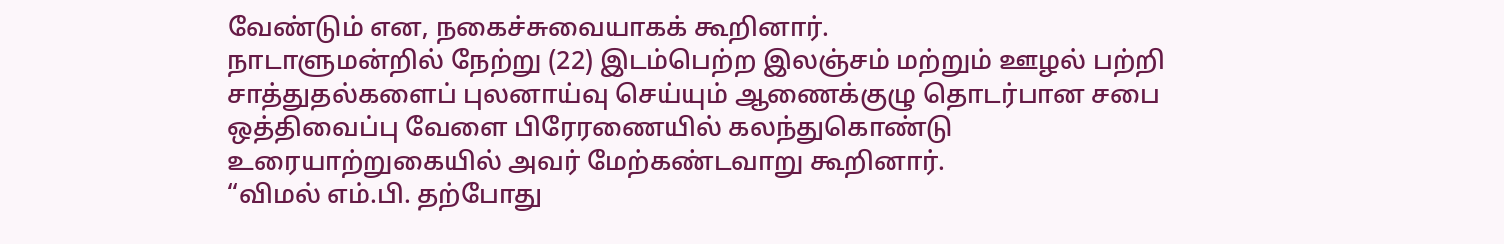வேண்டும் என, நகைச்சுவையாகக் கூறினார்.
நாடாளுமன்றில் நேற்று (22) இடம்பெற்ற இலஞ்சம் மற்றும் ஊழல் பற்றி சாத்துதல்களைப் புலனாய்வு செய்யும் ஆணைக்குழு தொடர்பான சபை ஒத்திவைப்பு வேளை பிரேரணையில் கலந்துகொண்டு உரையாற்றுகையில் அவர் மேற்கண்டவாறு கூறினார்.
“விமல் எம்.பி. தற்போது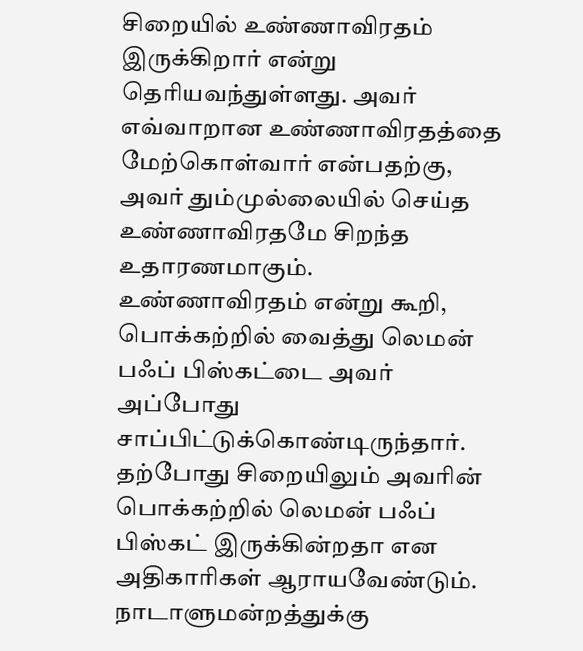சிறையில் உண்ணாவிரதம் இருக்கிறார் என்று தெரியவந்துள்ளது. அவர் எவ்வாறான உண்ணாவிரதத்தை மேற்கொள்வார் என்பதற்கு, அவர் தும்முல்லையில் செய்த உண்ணாவிரதமே சிறந்த உதாரணமாகும்.
உண்ணாவிரதம் என்று கூறி, பொக்கற்றில் வைத்து லெமன் பஃப் பிஸ்கட்டை அவர் அப்போது சாப்பிட்டுக்கொண்டிருந்தார்.
தற்போது சிறையிலும் அவரின் பொக்கற்றில் லெமன் பஃப் பிஸ்கட் இருக்கின்றதா என அதிகாரிகள் ஆராயவேண்டும். நாடாளுமன்றத்துக்கு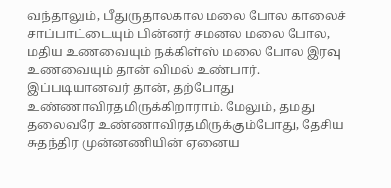வந்தாலும், பீதுருதாலகால மலை போல காலைச் சாப்பாட்டையும் பின்னர் சமனல மலை போல, மதிய உணவையும் நக்கிள்ஸ் மலை போல இரவு உணவையும் தான் விமல் உண்பார்.
இப்படியானவர் தான், தற்போது உண்ணாவிரதமிருக்கிறாராம். மேலும், தமது தலைவரே உண்ணாவிரதமிருக்கும்போது, தேசிய சுதந்திர முன்னணியின் ஏனைய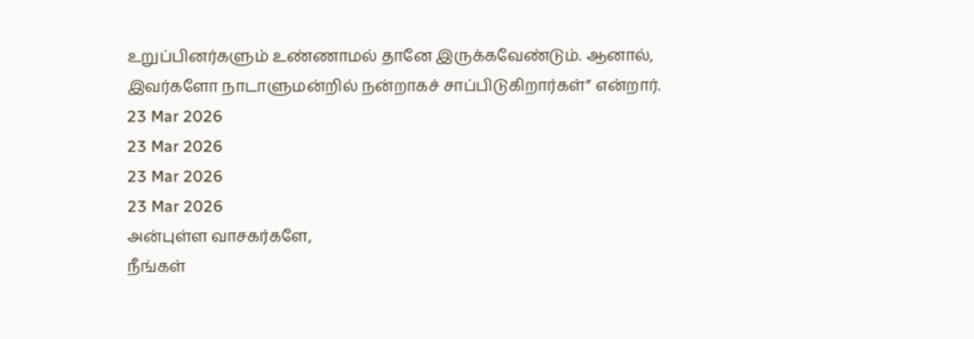உறுப்பினர்களும் உண்ணாமல் தானே இருக்கவேண்டும். ஆனால், இவர்களோ நாடாளுமன்றில் நன்றாகச் சாப்பிடுகிறார்கள்” என்றார்.
23 Mar 2026
23 Mar 2026
23 Mar 2026
23 Mar 2026
அன்புள்ள வாசகர்களே,
நீங்கள்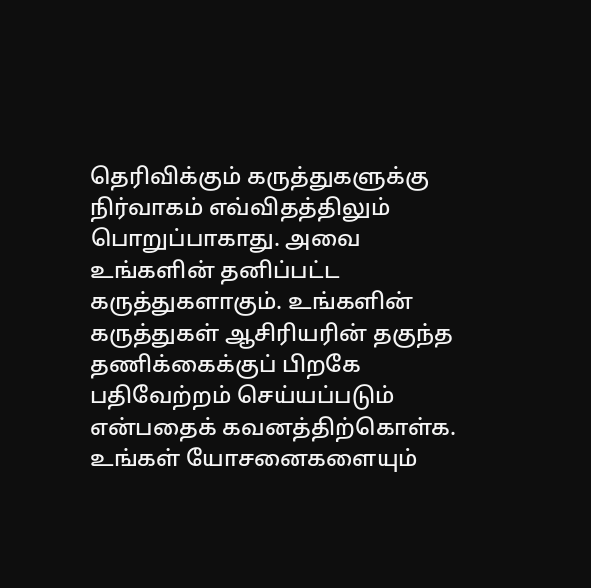தெரிவிக்கும் கருத்துகளுக்கு நிர்வாகம் எவ்விதத்திலும் பொறுப்பாகாது. அவை உங்களின் தனிப்பட்ட கருத்துகளாகும். உங்களின் கருத்துகள் ஆசிரியரின் தகுந்த தணிக்கைக்குப் பிறகே பதிவேற்றம் செய்யப்படும் என்பதைக் கவனத்திற்கொள்க. உங்கள் யோசனைகளையும்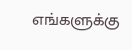எங்களுக்கு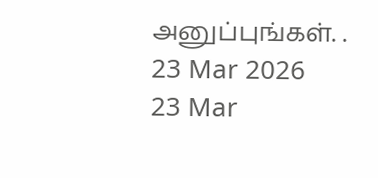அனுப்புங்கள். .
23 Mar 2026
23 Mar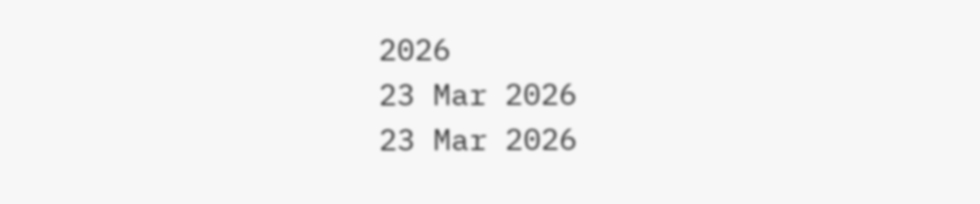2026
23 Mar 2026
23 Mar 2026